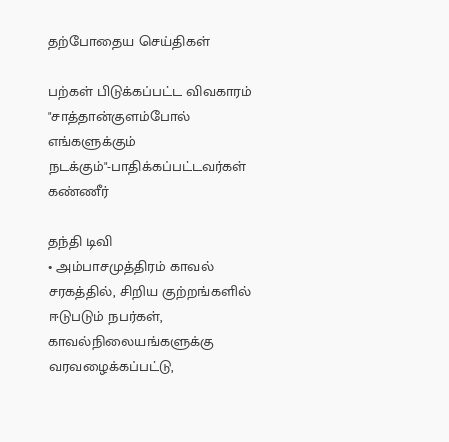தற்போதைய செய்திகள்

பற்கள் பிடுக்கப்பட்ட விவகாரம் "சாத்தான்குளம்போல் எங்களுக்கும் நடக்கும்"-பாதிக்கப்பட்டவர்கள் கண்ணீர்

தந்தி டிவி
• அம்பாசமுத்திரம் காவல் சரகத்தில், சிறிய குற்றங்களில் ஈடுபடும் நபர்கள், காவல்நிலையங்களுக்கு வரவழைக்கப்பட்டு,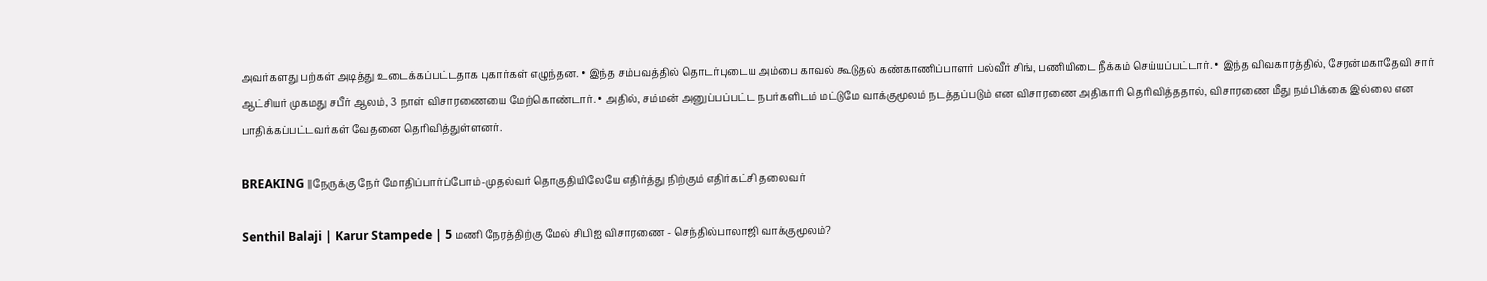அவர்களது பற்கள் அடித்து உடைக்கப்பட்டதாக புகார்கள் எழுந்தன. • இந்த சம்பவத்தில் தொடர்புடைய அம்பை காவல் கூடுதல் கண்காணிப்பாளர் பல்வீர் சிங், பணியிடை நீக்கம் செய்யப்பட்டார். • இந்த விவகாரத்தில், சேரன்மகாதேவி சார் ஆட்சியர் முகமது சபீர் ஆலம், 3 நாள் விசாரணையை மேற்கொண்டார். • அதில், சம்மன் அனுப்பப்பட்ட நபர்களிடம் மட்டுமே வாக்குமூலம் நடத்தப்படும் என விசாரணை அதிகாரி தெரிவித்ததால், விசாரணை மீது நம்பிக்கை இல்லை என பாதிக்கப்பட்டவர்கள் வேதனை தெரிவித்துள்ளனர்.

BREAKING ||நேருக்கு நேர் மோதிப்பார்ப்போம்-முதல்வர் தொகுதியிலேயே எதிர்த்து நிற்கும் எதிர்கட்சி தலைவர்

Senthil Balaji | Karur Stampede | 5 மணி நேரத்திற்கு மேல் சிபிஐ விசாரணை - செந்தில்பாலாஜி வாக்குமூலம்?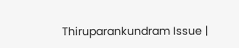Thiruparankundram Issue |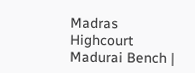Madras Highcourt Madurai Bench |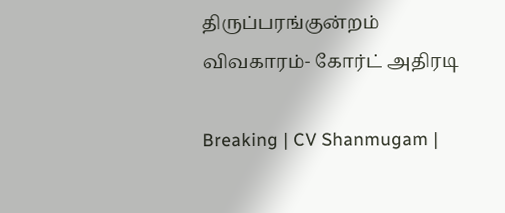திருப்பரங்குன்றம் விவகாரம்- கோர்ட் அதிரடி

Breaking | CV Shanmugam |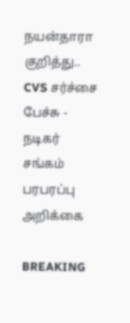நயன்தாரா குறித்து.. CVS சர்ச்சை பேச்சு - நடிகர் சங்கம் பரபரப்பு அறிக்கை

BREAKING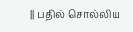|| பதில் சொல்லிய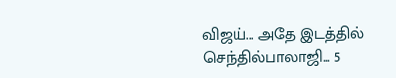விஜய்... அதே இடத்தில் செந்தில்பாலாஜி... 5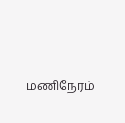மணிநேரம்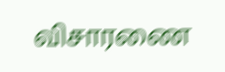விசாரணை